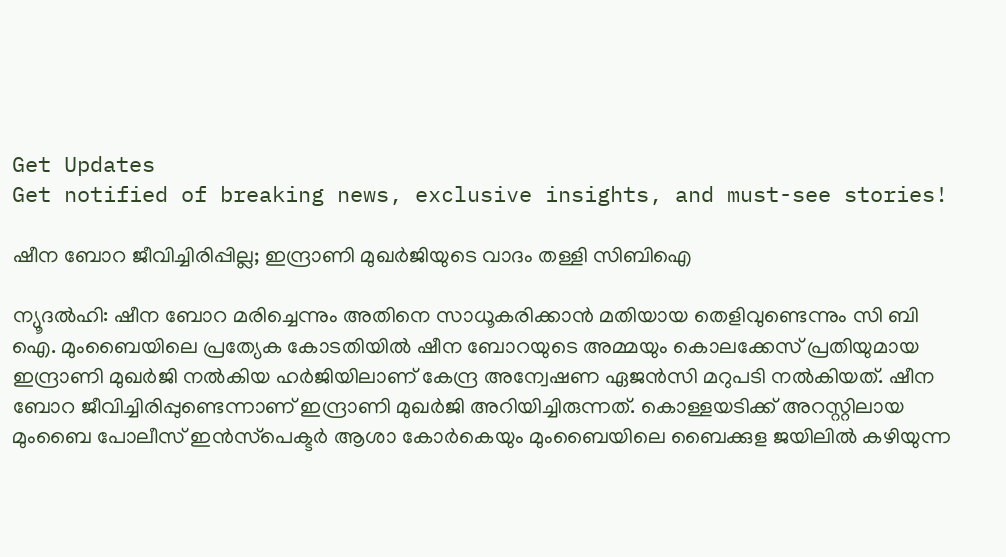Get Updates
Get notified of breaking news, exclusive insights, and must-see stories!

ഷീന ബോറ ജീവിച്ചിരിപ്പില്ല; ഇന്ദ്രാണി മുഖര്‍ജിയുടെ വാദം തള്ളി സിബിഐ

ന്യൂദല്‍ഹി: ഷീന ബോറ മരിച്ചെന്നും അതിനെ സാധൂകരിക്കാന്‍ മതിയായ തെളിവുണ്ടെന്നും സി ബി ഐ. മുംബൈയിലെ പ്രത്യേക കോടതിയില്‍ ഷീന ബോറയുടെ അമ്മയും കൊലക്കേസ് പ്രതിയുമായ ഇന്ദ്രാണി മുഖര്‍ജി നല്‍കിയ ഹര്‍ജിയിലാണ് കേന്ദ്ര അന്വേഷണ ഏജന്‍സി മറുപടി നല്‍കിയത്. ഷീന ബോറ ജീവിച്ചിരിപ്പുണ്ടെന്നാണ് ഇന്ദ്രാണി മുഖര്‍ജി അറിയിച്ചിരുന്നത്. കൊള്ളയടിക്ക് അറസ്റ്റിലായ മുംബൈ പോലീസ് ഇന്‍സ്‌പെക്ടര്‍ ആശാ കോര്‍കെയും മുംബൈയിലെ ബൈക്കുള ജയിലില്‍ കഴിയുന്ന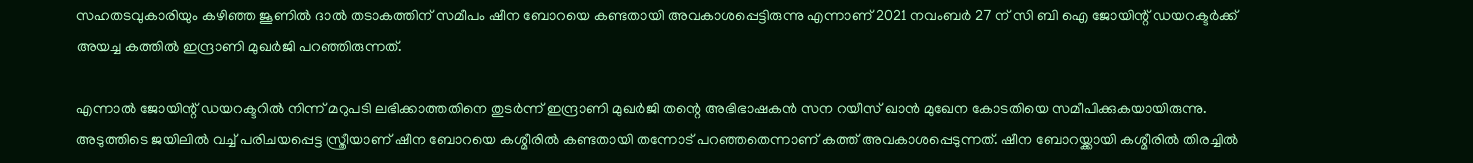സഹതടവുകാരിയും കഴിഞ്ഞ ജൂണില്‍ ദാല്‍ തടാകത്തിന് സമീപം ഷീന ബോറയെ കണ്ടതായി അവകാശപ്പെട്ടിരുന്നു എന്നാണ് 2021 നവംബര്‍ 27 ന് സി ബി ഐ ജോയിന്റ് ഡയറക്ടര്‍ക്ക് അയച്ച കത്തില്‍ ഇന്ദ്രാണി മുഖര്‍ജി പറഞ്ഞിരുന്നത്.

എന്നാല്‍ ജോയിന്റ് ഡയറക്ടറില്‍ നിന്ന് മറുപടി ലഭിക്കാത്തതിനെ തുടര്‍ന്ന് ഇന്ദ്രാണി മുഖര്‍ജി തന്റെ അഭിഭാഷകന്‍ സന റയീസ് ഖാന്‍ മുഖേന കോടതിയെ സമീപിക്കുകയായിരുന്നു. അടുത്തിടെ ജയിലില്‍ വച്ച് പരിചയപ്പെട്ട സ്ത്രീയാണ് ഷീന ബോറയെ കശ്മീരില്‍ കണ്ടതായി തന്നോട് പറഞ്ഞതെന്നാണ് കത്ത് അവകാശപ്പെടുന്നത്. ഷീന ബോറയ്ക്കായി കശ്മീരില്‍ തിരച്ചില്‍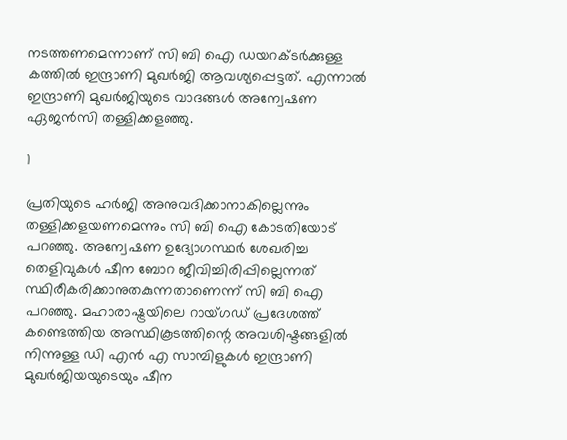നടത്തണമെന്നാണ് സി ബി ഐ ഡയറക്ടര്‍ക്കുള്ള കത്തില്‍ ഇന്ദ്രാണി മുഖര്‍ജി ആവശ്യപ്പെട്ടത്. എന്നാല്‍ ഇന്ദ്രാണി മുഖര്‍ജിയുടെ വാദങ്ങള്‍ അന്വേഷണ ഏജന്‍സി തള്ളിക്കളഞ്ഞു.

1

പ്രതിയുടെ ഹര്‍ജി അനുവദിക്കാനാകില്ലെന്നും തള്ളിക്കളയണമെന്നും സി ബി ഐ കോടതിയോട് പറഞ്ഞു. അന്വേഷണ ഉദ്യോഗസ്ഥര്‍ ശേഖരിച്ച തെളിവുകള്‍ ഷീന ബോറ ജീവിച്ചിരിപ്പില്ലെന്നത് സ്ഥിരീകരിക്കാനുതകുന്നതാണെന്ന് സി ബി ഐ പറഞ്ഞു. മഹാരാഷ്ട്രയിലെ റായ്ഗഡ് പ്രദേശത്ത് കണ്ടെത്തിയ അസ്ഥികൂടത്തിന്റെ അവശിഷ്ടങ്ങളില്‍ നിന്നുള്ള ഡി എന്‍ എ സാമ്പിളുകള്‍ ഇന്ദ്രാണി മുഖര്‍ജിയയുടെയും ഷീന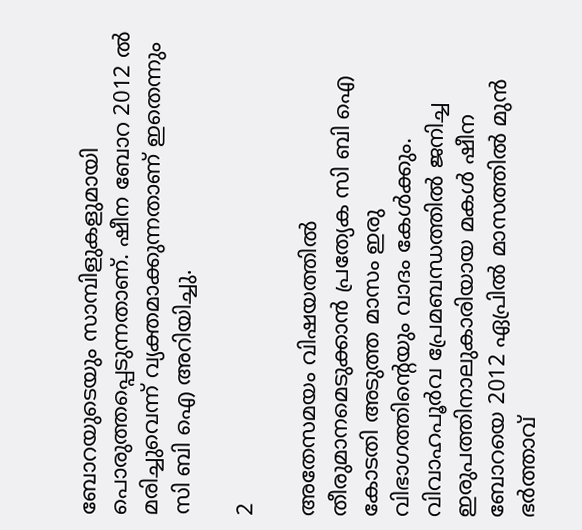ബോറയുടെയും സാമ്പിളുകളുമായി പൊരുത്തപ്പെടുന്നതാണ്. ഷീന ബോറ 2012 ല്‍ മരിച്ചുവെന്ന് വ്യക്തമാക്കുന്നതാണ് ഇതെന്നും സി ബി ഐ അറിയിച്ചു.

2

അതേസമയം വിഷയത്തില്‍ തീരുമാനമെടുക്കാന്‍ പ്രത്യേക സി ബി ഐ കോടതി അടുത്ത മാസം ഇരു വിഭാഗത്തിന്റെയും വാദം കേള്‍ക്കും. വിവാഹപൂര്‍വ പ്രേമബന്ധത്തില്‍ ജനിച്ച ഇരുപത്തിനാലുകാരിയായ മകള്‍ ഷീന ബോറയെ 2012 ഏപ്രില്‍ മാസത്തില്‍ മുന്‍ ഭര്‍ത്താവ്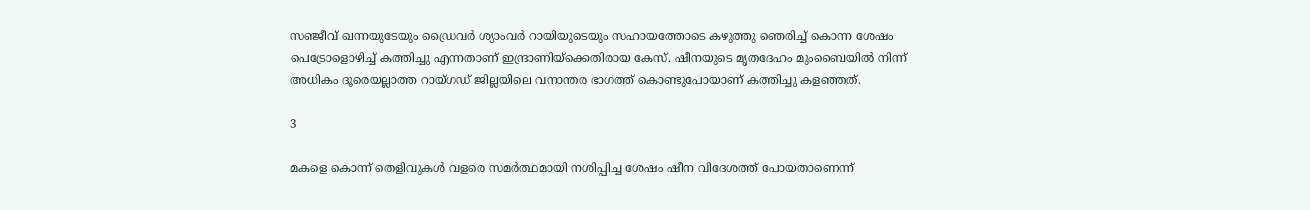സഞ്ജീവ് ഖന്നയുടേയും ഡ്രൈവര്‍ ശ്യാംവര്‍ റായിയുടെയും സഹായത്തോടെ കഴുത്തു ഞെരിച്ച് കൊന്ന ശേഷം പെട്രോളൊഴിച്ച് കത്തിച്ചു എന്നതാണ് ഇന്ദ്രാണിയ്‌ക്കെതിരായ കേസ്. ഷീനയുടെ മൃതദേഹം മുംബൈയില്‍ നിന്ന് അധികം ദൂരെയല്ലാത്ത റായ്ഗഡ് ജില്ലയിലെ വനാന്തര ഭാഗത്ത് കൊണ്ടുപോയാണ് കത്തിച്ചു കളഞ്ഞത്.

3

മകളെ കൊന്ന് തെളിവുകള്‍ വളരെ സമര്‍ത്ഥമായി നശിപ്പിച്ച ശേഷം ഷീന വിദേശത്ത് പോയതാണെന്ന്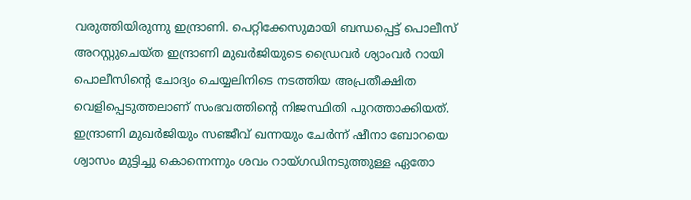വരുത്തിയിരുന്നു ഇന്ദ്രാണി. പെറ്റിക്കേസുമായി ബന്ധപ്പെട്ട് പൊലീസ് അറസ്റ്റുചെയ്ത ഇന്ദ്രാണി മുഖര്‍ജിയുടെ ഡ്രൈവര്‍ ശ്യാംവര്‍ റായി പൊലീസിന്റെ ചോദ്യം ചെയ്യലിനിടെ നടത്തിയ അപ്രതീക്ഷിത വെളിപ്പെടുത്തലാണ് സംഭവത്തിന്റെ നിജസ്ഥിതി പുറത്താക്കിയത്. ഇന്ദ്രാണി മുഖര്‍ജിയും സഞ്ജീവ് ഖന്നയും ചേര്‍ന്ന് ഷീനാ ബോറയെ ശ്വാസം മുട്ടിച്ചു കൊന്നെന്നും ശവം റായ്ഗഡിനടുത്തുള്ള ഏതോ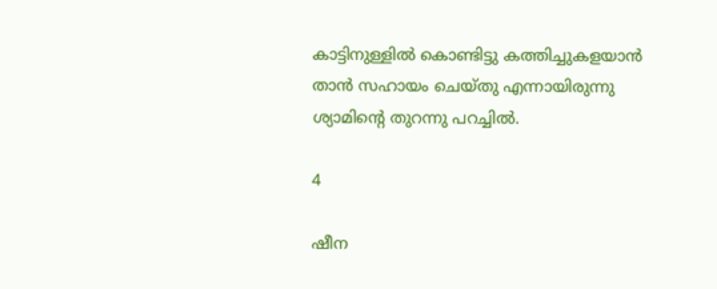കാട്ടിനുള്ളില്‍ കൊണ്ടിട്ടു കത്തിച്ചുകളയാന്‍ താന്‍ സഹായം ചെയ്തു എന്നായിരുന്നു ശ്യാമിന്റെ തുറന്നു പറച്ചില്‍.

4

ഷീന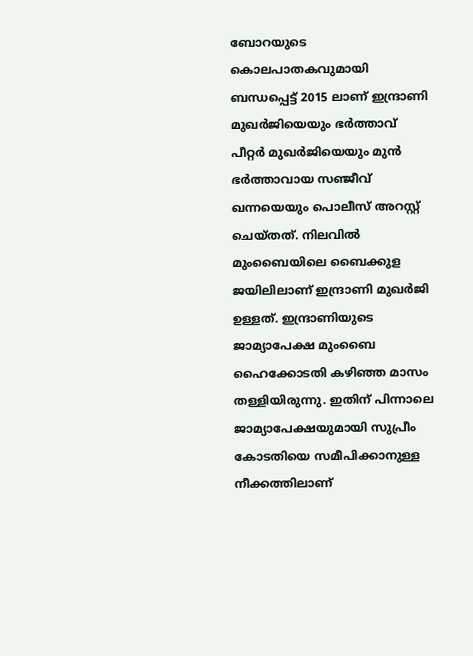ബോറയുടെ കൊലപാതകവുമായി ബന്ധപ്പെട്ട് 2015 ലാണ് ഇന്ദ്രാണി മുഖര്‍ജിയെയും ഭര്‍ത്താവ് പീറ്റര്‍ മുഖര്‍ജിയെയും മുന്‍ ഭര്‍ത്താവായ സഞ്ജീവ് ഖന്നയെയും പൊലീസ് അറസ്റ്റ് ചെയ്തത്. നിലവില്‍ മുംബൈയിലെ ബൈക്കുള ജയിലിലാണ് ഇന്ദ്രാണി മുഖര്‍ജി ഉള്ളത്. ഇന്ദ്രാണിയുടെ ജാമ്യാപേക്ഷ മുംബൈ ഹൈക്കോടതി കഴിഞ്ഞ മാസം തള്ളിയിരുന്നു. ഇതിന് പിന്നാലെ ജാമ്യാപേക്ഷയുമായി സുപ്രീം കോടതിയെ സമീപിക്കാനുള്ള നീക്കത്തിലാണ്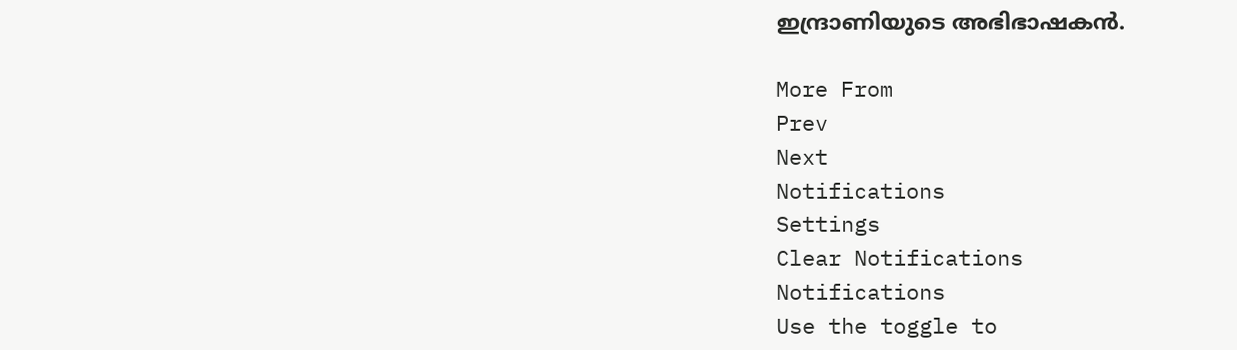ഇന്ദ്രാണിയുടെ അഭിഭാഷകന്‍.

More From
Prev
Next
Notifications
Settings
Clear Notifications
Notifications
Use the toggle to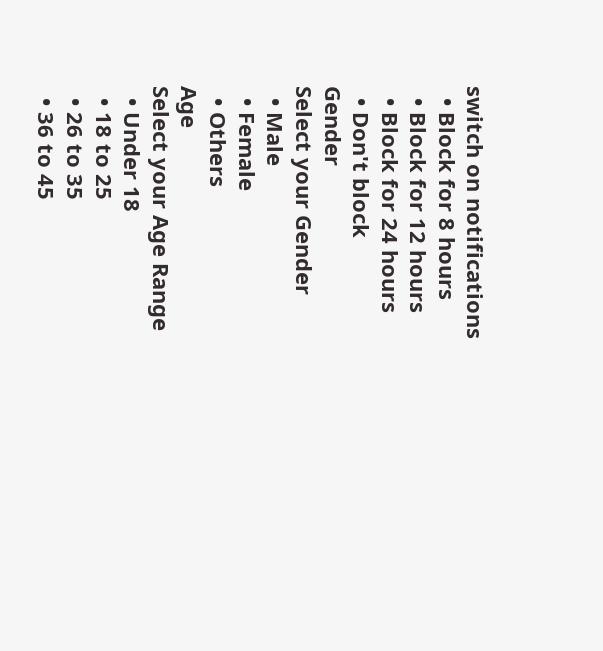switch on notifications
  • Block for 8 hours
  • Block for 12 hours
  • Block for 24 hours
  • Don't block
Gender
Select your Gender
  • Male
  • Female
  • Others
Age
Select your Age Range
  • Under 18
  • 18 to 25
  • 26 to 35
  • 36 to 45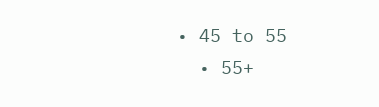• 45 to 55
  • 55+